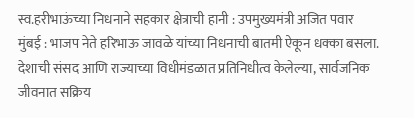स्व.हरीभाऊंच्या निधनाने सहकार क्षेत्राची हानी : उपमुख्यमंत्री अजित पवार
मुंबई : भाजप नेते हरिभाऊ जावळे यांच्या निधनाची बातमी ऐकून धक्का बसला. देशाची संसद आणि राज्याच्या विधीमंडळात प्रतिनिधीत्व केलेल्या, सार्वजनिक जीवनात सक्रिय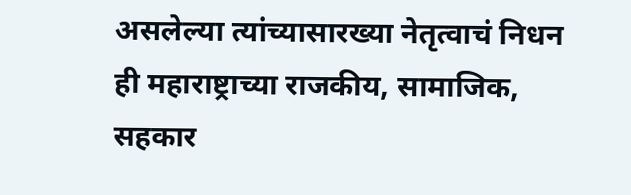असलेल्या त्यांच्यासारख्या नेतृत्वाचं निधन ही महाराष्ट्राच्या राजकीय, सामाजिक, सहकार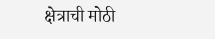क्षेत्राची मोठी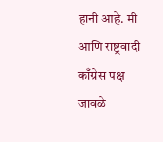हानी आहे. मी आणि राष्ट्रवादी काँग्रेस पक्ष जावळे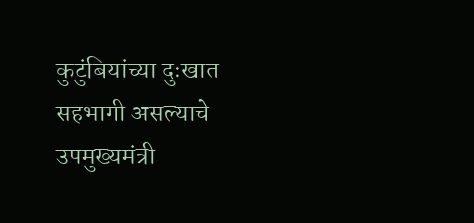कुटुंबियांच्या दुःखात सहभागी असल्याचे उपमुख्यमंत्री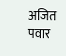अजित पवार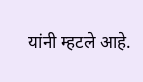यांनी म्हटले आहे.